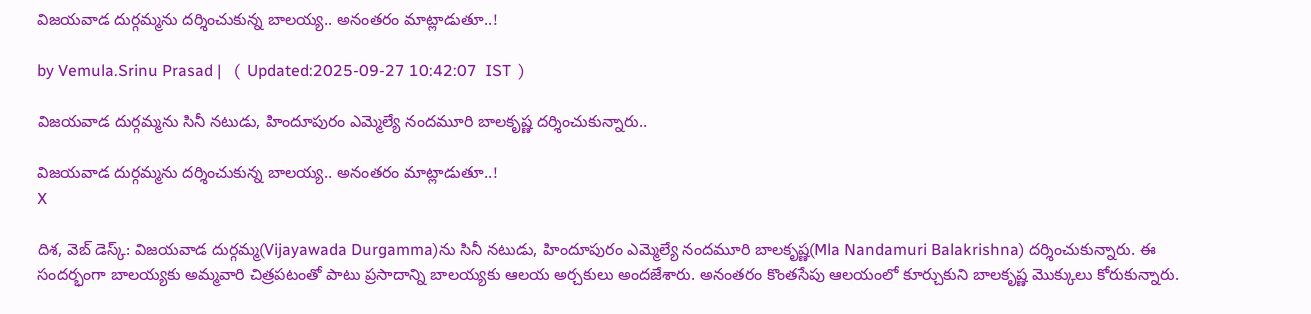విజయవాడ దుర్గమ్మను దర్శించుకున్న బాలయ్య.. అనంతరం మాట్లాడుతూ..!

by Vemula.Srinu Prasad |   (  Updated:2025-09-27 10:42:07  IST  )

విజయవాడ దుర్గమ్మను సినీ నటుడు, హిందూపురం ఎమ్మెల్యే నందమూరి బాలకృష్ణ దర్శించుకున్నారు..

విజయవాడ దుర్గమ్మను దర్శించుకున్న బాలయ్య.. అనంతరం మాట్లాడుతూ..!
X

దిశ, వెబ్ డెస్క్: విజయవాడ దుర్గమ్మ(Vijayawada Durgamma)ను సినీ నటుడు, హిందూపురం ఎమ్మెల్యే నందమూరి బాలకృష్ణ(Mla Nandamuri Balakrishna) దర్శించుకున్నారు. ఈ సందర్భంగా బాలయ్యకు అమ్మవారి చిత్రపటంతో పాటు ప్రసాదాన్ని బాలయ్యకు ఆలయ అర్చకులు అందజేశారు. అనంతరం కొంతసేపు ఆలయంలో కూర్చుకుని బాలకృష్ణ మొక్కులు కోరుకున్నారు.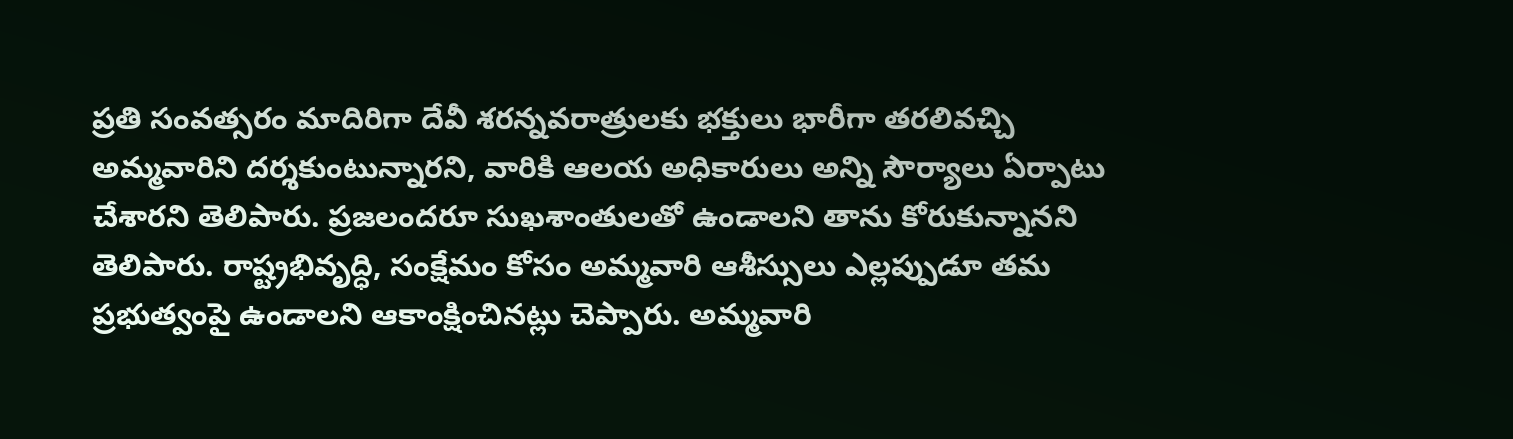ప్రతి సంవత్సరం మాదిరిగా దేవీ శరన్నవరాత్రులకు భక్తులు భారీగా తరలివచ్చి అమ్మవారిని దర్శకుంటున్నారని, వారికి ఆలయ అధికారులు అన్ని సౌర్యాలు ఏర్పాటు చేశారని తెలిపారు. ప్రజలందరూ సుఖశాంతులతో ఉండాలని తాను కోరుకున్నానని తెలిపారు. రాష్ట్రభివృద్ధి, సంక్షేమం కోసం అమ్మవారి ఆశీస్సులు ఎల్లప్పుడూ తమ ప్రభుత్వంపై ఉండాలని ఆకాంక్షించినట్లు చెప్పారు. అమ్మవారి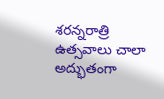శరన్నరాత్రి ఉత్సవాలు చాలా అద్భుతంగా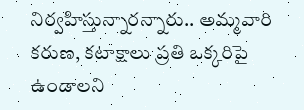నిర్వహిస్తున్నారన్నారు.. అమ్మవారి కరుణ, కటాక్షాలు ప్రతి ఒక్కరిపై ఉండాలని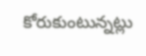కోరుకుంటున్నట్లు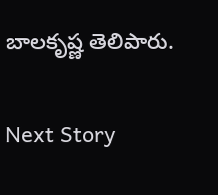బాలకృష్ణ తెలిపారు.

Next Story